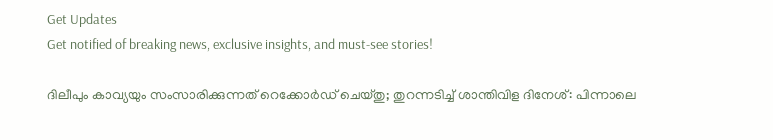Get Updates
Get notified of breaking news, exclusive insights, and must-see stories!

ദിലീപും കാവ്യയും സംസാരിക്കുന്നത് റെക്കോർഡ് ചെയ്തു; തുറന്നടിച്ച് ശാന്തിവിള ദിനേശ്: പിന്നാലെ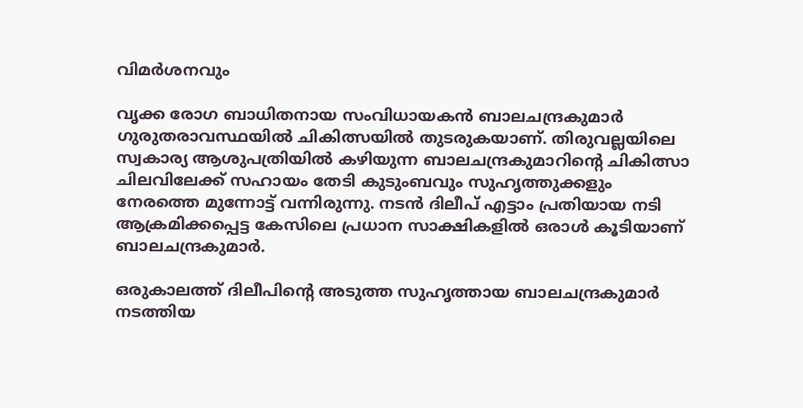വിമർശനവും

വൃക്ക രോഗ ബാധിതനായ സംവിധായകന്‍ ബാലചന്ദ്രകുമാർ ഗുരുതരാവസ്ഥയില്‍ ചികിത്സയില്‍ തുടരുകയാണ്. തിരുവല്ലയിലെ സ്വകാര്യ ആശുപത്രിയില്‍ കഴിയുന്ന ബാലചന്ദ്രകുമാറിന്റെ ചികിത്സാ ചിലവിലേക്ക് സഹായം തേടി കുടുംബവും സുഹൃത്തുക്കളും നേരത്തെ മുന്നോട്ട് വന്നിരുന്നു. നടന്‍ ദിലീപ് എട്ടാം പ്രതിയായ നടി ആക്രമിക്കപ്പെട്ട കേസിലെ പ്രധാന സാക്ഷികളില്‍ ഒരാള്‍ കൂടിയാണ് ബാലചന്ദ്രകുമാർ.

ഒരുകാലത്ത് ദിലീപിന്റെ അടുത്ത സുഹൃത്തായ ബാലചന്ദ്രകുമാർ നടത്തിയ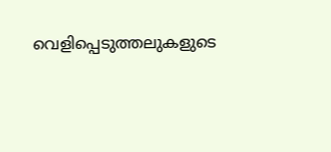വെളിപ്പെടുത്തലുകളുടെ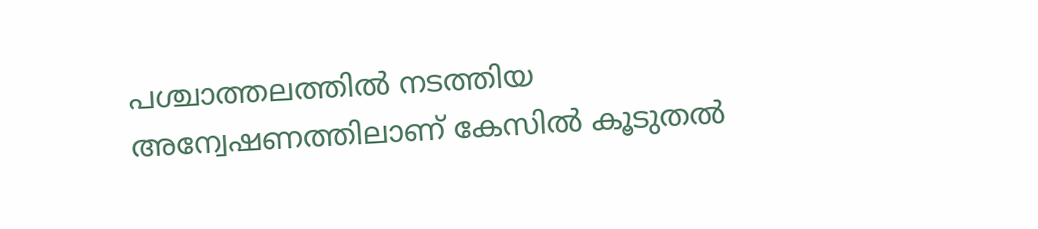പശ്ചാത്തലത്തില്‍ നടത്തിയ അന്വേഷണത്തിലാണ് കേസില്‍ കൂടുതല്‍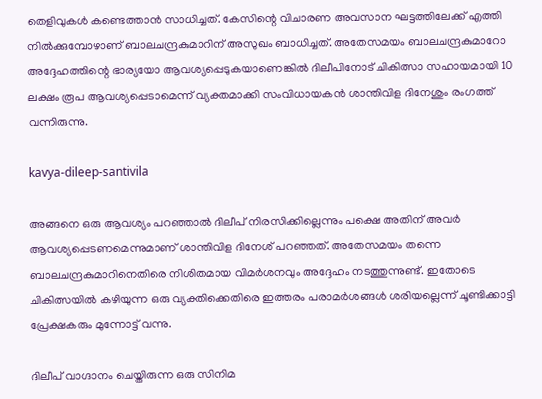തെളിവുകള്‍ കണ്ടെത്താന്‍ സാധിച്ചത്. കേസിന്റെ വിചാരണ അവസാന ഘട്ടത്തിലേക്ക് എത്തി നില്‍ക്കുമ്പോഴാണ് ബാലചന്ദ്രകുമാറിന് അസുഖം ബാധിച്ചത്. അതേസമയം ബാലചന്ദ്രകുമാറോ അദ്ദേഹത്തിന്റെ ഭാര്യയോ ആവശ്യപ്പെടുകയാണെങ്കില്‍ ദിലീപിനോട് ചികിത്സാ സഹായമായി 10 ലക്ഷം രൂപ ആവശ്യപ്പെടാമെന്ന് വ്യക്തമാക്കി സംവിധായകന്‍ ശാന്തിവിള ദിനേശും രംഗത്ത് വന്നിരുന്നു.

kavya-dileep-santivila

അങ്ങനെ ഒരു ആവശ്യം പറഞ്ഞാല്‍ ദിലീപ് നിരസിക്കില്ലെന്നും പക്ഷെ അതിന് അവർ ആവശ്യപ്പെടണമെന്നുമാണ് ശാന്തിവിള ദിനേശ് പറഞ്ഞത്. അതേസമയം തന്നെ ബാലചന്ദ്രകുമാറിനെതിരെ നിശിതമായ വിമർശനവും അദ്ദേഹം നടത്തുന്നുണ്ട്. ഇതോടെ ചികിത്സയില്‍ കഴിയുന്ന ഒരു വ്യക്തിക്കെതിരെ ഇത്തരം പരാമർശങ്ങള്‍ ശരിയല്ലെന്ന് ചൂണ്ടിക്കാട്ടി പ്രേക്ഷകരും മുന്നോട്ട് വന്നു.

ദിലീപ് വാഗ്ദാനം ചെയ്തിരുന്ന ഒരു സിനിമ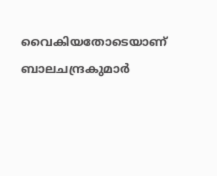വൈകിയതോടെയാണ് ബാലചന്ദ്രകുമാർ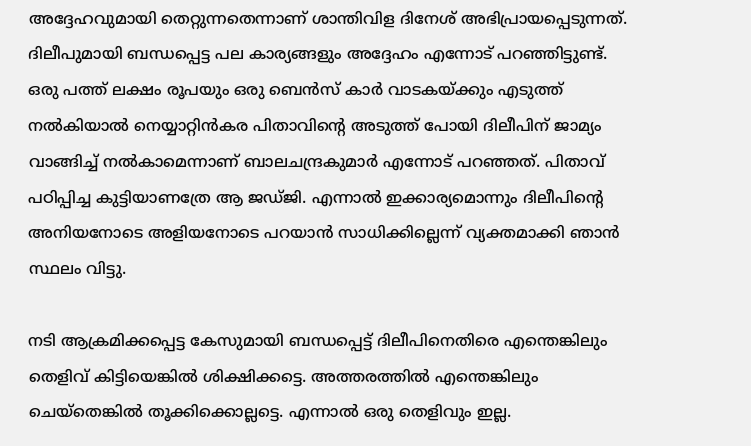അദ്ദേഹവുമായി തെറ്റുന്നതെന്നാണ് ശാന്തിവിള ദിനേശ് അഭിപ്രായപ്പെടുന്നത്. ദിലീപുമായി ബന്ധപ്പെട്ട പല കാര്യങ്ങളും അദ്ദേഹം എന്നോട് പറഞ്ഞിട്ടുണ്ട്. ഒരു പത്ത് ലക്ഷം രൂപയും ഒരു ബെന്‍സ് കാർ വാടകയ്ക്കും എടുത്ത് നല്‍കിയാല്‍ നെയ്യാറ്റിന്‍കര പിതാവിന്റെ അടുത്ത് പോയി ദിലീപിന് ജാമ്യം വാങ്ങിച്ച് നല്‍കാമെന്നാണ് ബാലചന്ദ്രകുമാർ എന്നോട് പറഞ്ഞത്. പിതാവ് പഠിപ്പിച്ച കുട്ടിയാണത്രേ ആ ജഡ്ജി. എന്നാല്‍ ഇക്കാര്യമൊന്നും ദിലീപിന്റെ അനിയനോടെ അളിയനോടെ പറയാന്‍ സാധിക്കില്ലെന്ന് വ്യക്തമാക്കി ഞാന്‍ സ്ഥലം വിട്ടു.

നടി ആക്രമിക്കപ്പെട്ട കേസുമായി ബന്ധപ്പെട്ട് ദിലീപിനെതിരെ എന്തെങ്കിലും തെളിവ് കിട്ടിയെങ്കില്‍ ശിക്ഷിക്കട്ടെ. അത്തരത്തില്‍ എന്തെങ്കിലും ചെയ്തെങ്കില്‍ തൂക്കിക്കൊല്ലട്ടെ. എന്നാല്‍ ഒരു തെളിവും ഇല്ല.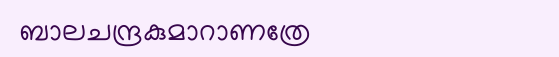ബാലചന്ദ്രകുമാറാണത്രേ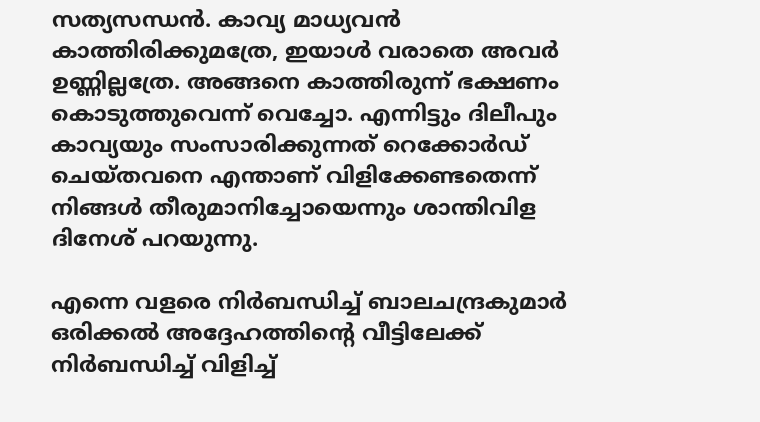സത്യസന്ധന്‍. കാവ്യ മാധ്യവന്‍ കാത്തിരിക്കുമത്രേ, ഇയാള്‍ വരാതെ അവർ ഉണ്ണില്ലത്രേ. അങ്ങനെ കാത്തിരുന്ന് ഭക്ഷണം കൊടുത്തുവെന്ന് വെച്ചോ. എന്നിട്ടും ദിലീപും കാവ്യയും സംസാരിക്കുന്നത് റെക്കോർഡ് ചെയ്തവനെ എന്താണ് വിളിക്കേണ്ടതെന്ന് നിങ്ങള്‍ തീരുമാനിച്ചോയെന്നും ശാന്തിവിള ദിനേശ് പറയുന്നു.

എന്നെ വളരെ നിർബന്ധിച്ച് ബാലചന്ദ്രകുമാർ ഒരിക്കല്‍ അദ്ദേഹത്തിന്റെ വീട്ടിലേക്ക് നിർബന്ധിച്ച് വിളിച്ച്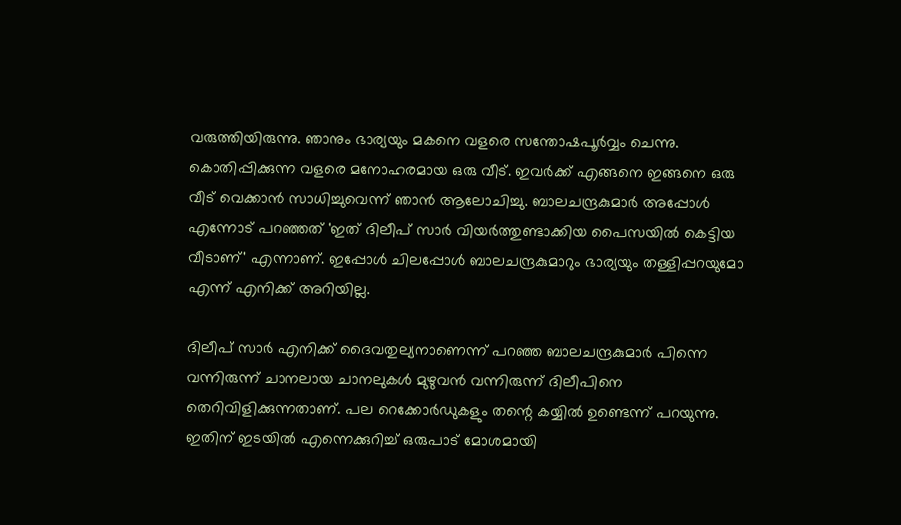വരുത്തിയിരുന്നു. ഞാനും ഭാര്യയും മകനെ വളരെ സന്തോഷപൂർവ്വം ചെന്നു. കൊതിപ്പിക്കുന്ന വളരെ മനോഹരമായ ഒരു വീട്. ഇവർക്ക് എങ്ങനെ ഇങ്ങനെ ഒരു വീട് വെക്കാന്‍ സാധിച്ചുവെന്ന് ഞാന്‍ ആലോചിച്ചു. ബാലചന്ദ്രകുമാർ അപ്പോള്‍ എന്നോട് പറഞ്ഞത് 'ഇത് ദിലീപ് സാർ വിയർത്തുണ്ടാക്കിയ പൈസയില്‍ കെട്ടിയ വീടാണ്' എന്നാണ്. ഇപ്പോള്‍ ചിലപ്പോള്‍ ബാലചന്ദ്രകുമാറും ഭാര്യയും തള്ളിപ്പറയുമോ എന്ന് എനിക്ക് അറിയില്ല.

ദിലീപ് സാർ എനിക്ക് ദൈവതുല്യനാണെന്ന് പറഞ്ഞ ബാലചന്ദ്രകുമാർ പിന്നെ വന്നിരുന്ന് ചാനലായ ചാനലുകള്‍ മുഴുവന്‍ വന്നിരുന്ന് ദിലീപിനെ തെറിവിളിക്കുന്നതാണ്. പല റെക്കോർഡുകളും തന്റെ കയ്യില്‍ ഉണ്ടെന്ന് പറയുന്നു. ഇതിന് ഇടയില്‍ എന്നെക്കുറിച്ച് ഒരുപാട് മോശമായി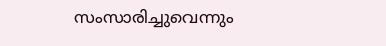സംസാരിച്ചുവെന്നും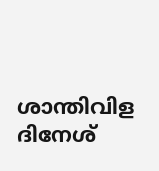ശാന്തിവിള ദിനേശ്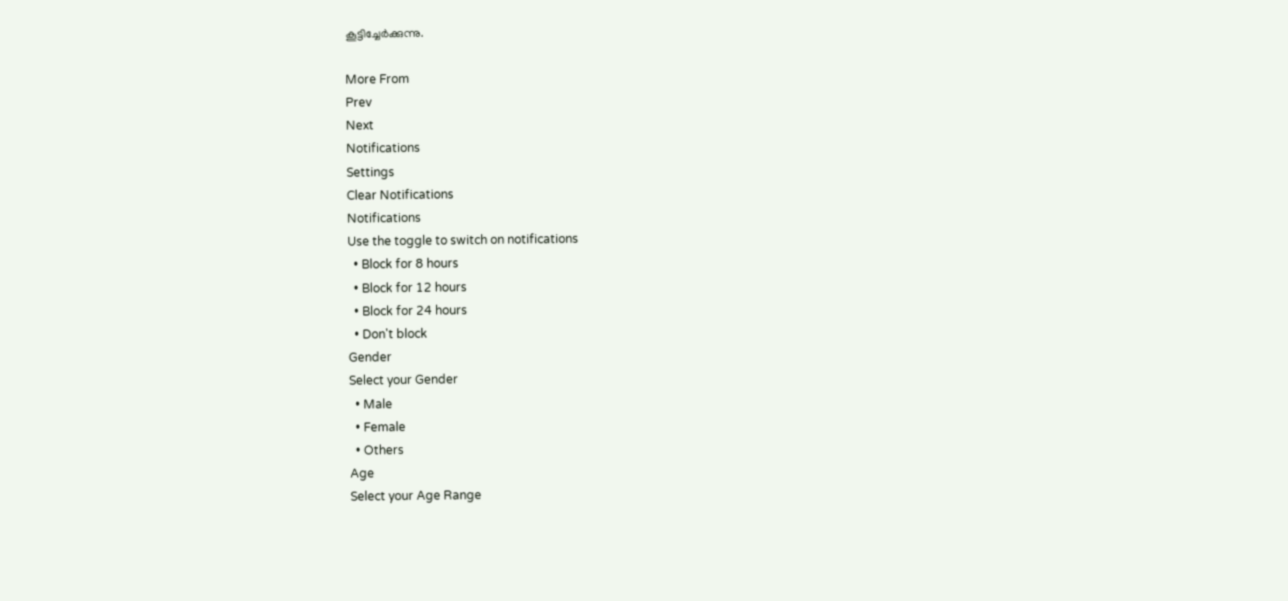കൂട്ടിച്ചേർക്കുന്നു.

More From
Prev
Next
Notifications
Settings
Clear Notifications
Notifications
Use the toggle to switch on notifications
  • Block for 8 hours
  • Block for 12 hours
  • Block for 24 hours
  • Don't block
Gender
Select your Gender
  • Male
  • Female
  • Others
Age
Select your Age Range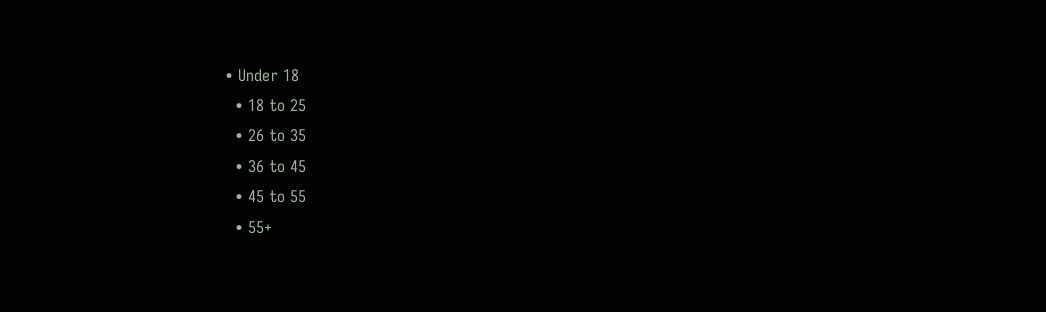• Under 18
  • 18 to 25
  • 26 to 35
  • 36 to 45
  • 45 to 55
  • 55+